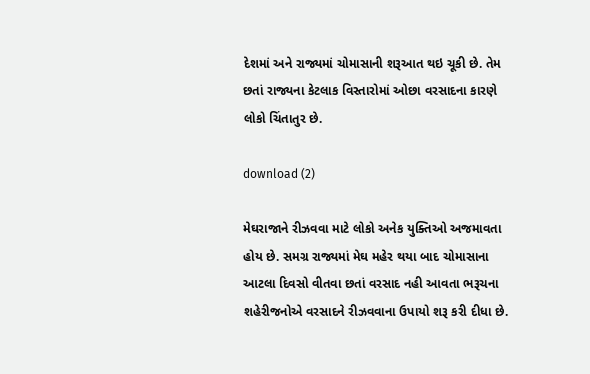દેશમાં અને રાજ્યમાં ચોમાસાની શરૂઆત થઇ ચૂકી છે. તેમ છતાં રાજ્યના કેટલાક વિસ્તારોમાં ઓછા વરસાદના કારણે લોકો ચિંતાતુર છે.

download (2)

મેઘરાજાને રીઝવવા માટે લોકો અનેક યુક્તિઓ અજમાવતા હોય છે. સમગ્ર રાજ્યમાં મેઘ મહેર થયા બાદ ચોમાસાના આટલા દિવસો વીતવા છતાં વરસાદ નહી આવતા ભરૂચના શહેરીજનોએ વરસાદને રીઝવવાના ઉપાયો શરૂ કરી દીધા છે.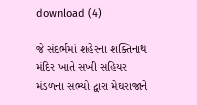download (4)

જે સંદર્ભમાં શહેરના શક્તિનાથ મંદિર ખાતે સખી સહિયર મંડળના સભ્યો દ્વારા મેઘરાજાને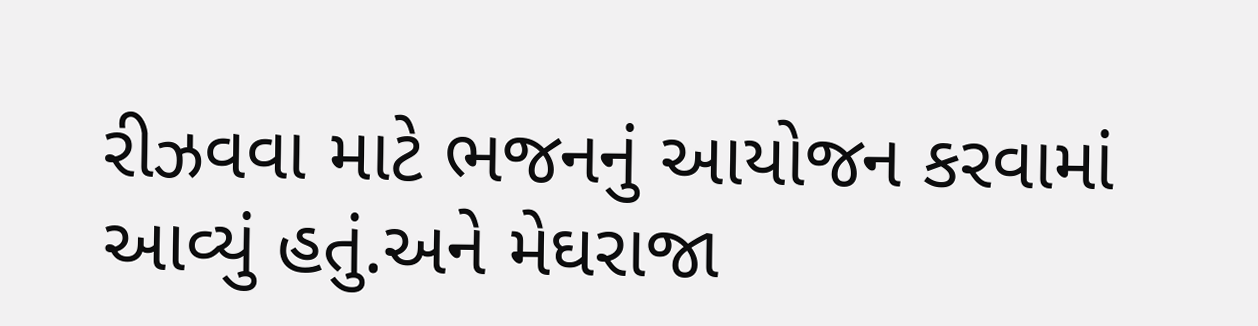રીઝવવા માટે ભજનનું આયોજન કરવામાં આવ્યું હતું.અને મેઘરાજા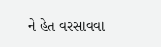ને હેત વરસાવવા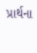પ્રાર્થના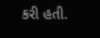કરી હતી.